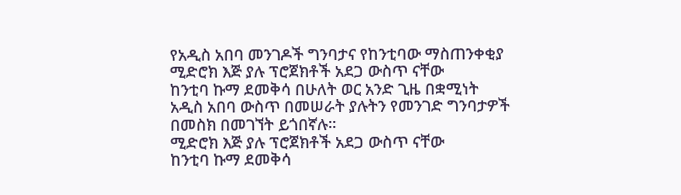የአዲስ አበባ መንገዶች ግንባታና የከንቲባው ማስጠንቀቂያ
ሚድሮክ እጅ ያሉ ፕሮጀክቶች አደጋ ውስጥ ናቸው
ከንቲባ ኩማ ደመቅሳ በሁለት ወር አንድ ጊዜ በቋሚነት አዲስ አበባ ውስጥ በመሠራት ያሉትን የመንገድ ግንባታዎች በመስክ በመገኘት ይጎበኛሉ፡፡
ሚድሮክ እጅ ያሉ ፕሮጀክቶች አደጋ ውስጥ ናቸው
ከንቲባ ኩማ ደመቅሳ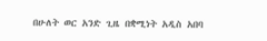በሁለት ወር አንድ ጊዜ በቋሚነት አዲስ አበባ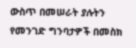ውስጥ በመሠራት ያሉትን የመንገድ ግንባታዎች በመስክ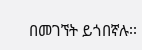በመገኘት ይጎበኛሉ፡፡